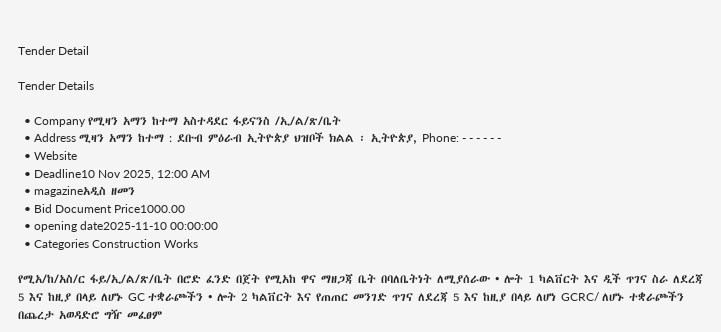Tender Detail

Tender Details

  • Company የሚዛን አማን ከተማ አስተዳደር ፋይናንስ /ኢ/ል/ጽ/ቤት
  • Address ሚዛን አማን ከተማ : ደቡብ ምዕራብ ኢትዮጵያ ህዝቦች ክልል ፡ ኢትዮጵያ, Phone: - - - - - -
  • Website
  • Deadline10 Nov 2025, 12:00 AM
  • magazineአዲስ ዘመን
  • Bid Document Price1000.00
  • opening date2025-11-10 00:00:00
  • Categories Construction Works

የሚአ/ከ/አስ/ር ፋይ/ኢ/ል/ጽ/ቤት በሮድ ፈንድ በጀት የሚአከ ዋና ማዘጋጃ ቤት በባለቤትነት ለሚያሰራው • ሎት 1 ካልቨርት እና ዲች ጥገና ስራ ለደረጃ 5 እና ከዚያ በላይ ለሆኑ GC ተቋራጮችን • ሎት 2 ካልቨርት እና የጠጠር መንገድ ጥገና ለደረጃ 5 እና ከዚያ በላይ ለሆነ GCRC/ ለሆኑ ተቋራጮችን በጨረታ አወዳድሮ ግዥ መፈፀም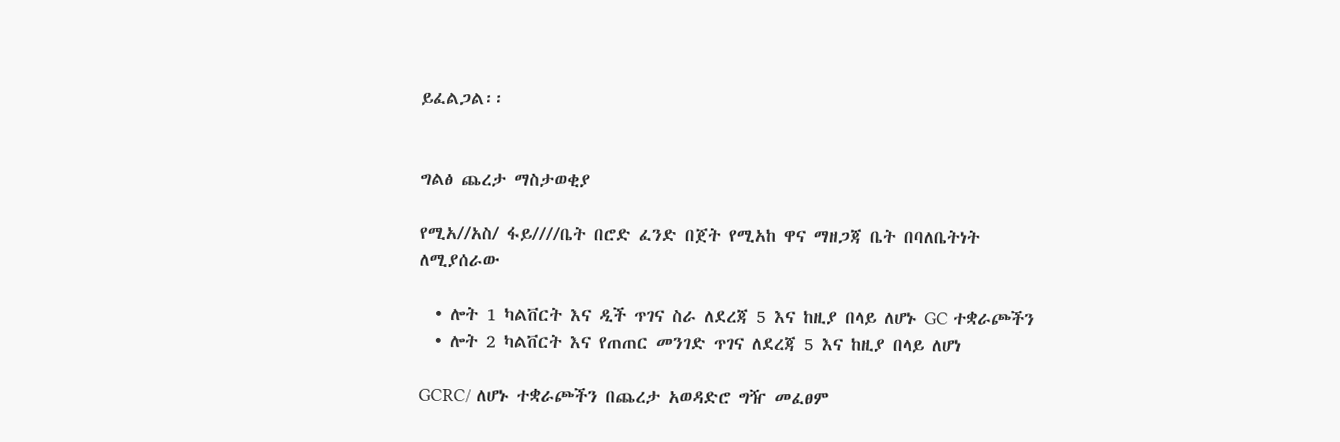ይፈልጋል፡፡


ግልፅ ጨረታ ማስታወቂያ

የሚአ//አስ/ ፋይ////ቤት በሮድ ፈንድ በጀት የሚአከ ዋና ማዘጋጃ ቤት በባለቤትነት ለሚያሰራው

  • ሎት 1 ካልቨርት እና ዲች ጥገና ስራ ለደረጃ 5 እና ከዚያ በላይ ለሆኑ GC ተቋራጮችን
  • ሎት 2 ካልቨርት እና የጠጠር መንገድ ጥገና ለደረጃ 5 እና ከዚያ በላይ ለሆነ

GCRC/ ለሆኑ ተቋራጮችን በጨረታ አወዳድሮ ግዥ መፈፀም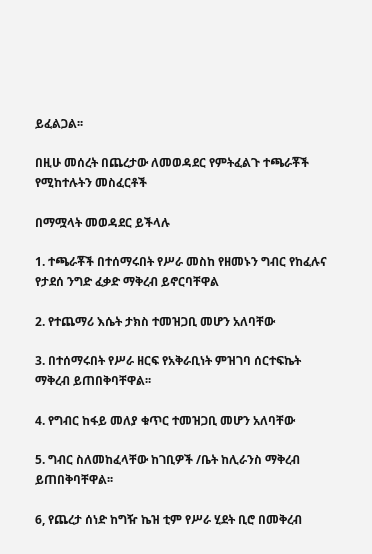ይፈልጋል፡፡

በዚሁ መሰረት በጨረታው ለመወዳደር የምትፈልጉ ተጫራቾች የሚከተሉትን መስፈርቶች

በማሟላት መወዳደር ይችላሉ

1. ተጫራቾች በተሰማሩበት የሥራ መስከ የዘመኑን ግብር የከፈሉና የታደሰ ንግድ ፈቃድ ማቅረብ ይኖርባቸዋል

2. የተጨማሪ እሴት ታክስ ተመዝጋቢ መሆን አለባቸው

3. በተሰማሩበት የሥራ ዘርፍ የአቅራቢነት ምዝገባ ሰርተፍኬት ማቅረብ ይጠበቅባቸዋል፡፡

4. የግብር ከፋይ መለያ ቁጥር ተመዝጋቢ መሆን አለባቸው

5. ግብር ስለመከፈላቸው ከገቢዎች /ቤት ከሊራንስ ማቅረብ ይጠበቅባቸዋል፡፡

6, የጨረታ ሰነድ ከግዥ ኬዝ ቲም የሥራ ሂደት ቢሮ በመቅረብ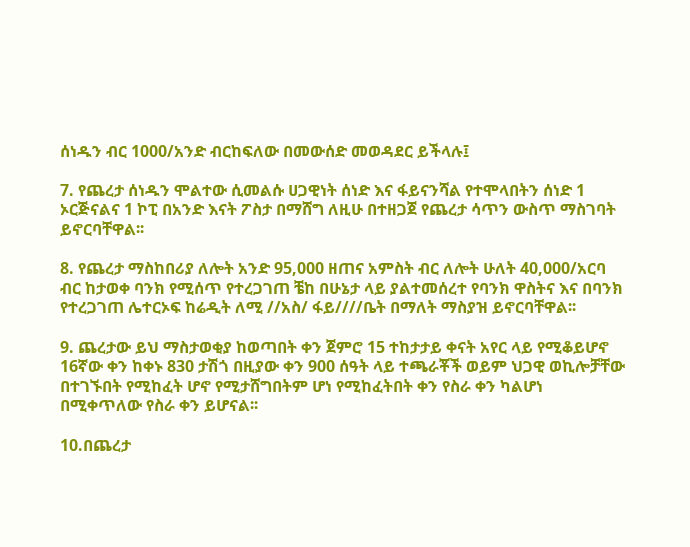ሰነዱን ብር 1000/አንድ ብርከፍለው በመውሰድ መወዳደር ይችላሉ፤

7. የጨረታ ሰነዱን ሞልተው ሲመልሱ ሀጋዊነት ሰነድ እና ፋይናንሻል የተሞላበትን ሰነድ 1 ኦርጅናልና 1 ኮፒ በአንድ እናት ፖስታ በማሸግ ለዚሁ በተዘጋጀ የጨረታ ሳጥን ውስጥ ማስገባት ይኖርባቸዋል፡፡

8. የጨረታ ማስከበሪያ ለሎት አንድ 95,000 ዘጠና አምስት ብር ለሎት ሁለት 40,000/አርባ ብር ከታወቀ ባንክ የሚሰጥ የተረጋገጠ ቼከ በሁኔታ ላይ ያልተመሰረተ የባንክ ዋስትና እና በባንክ የተረጋገጠ ሌተርኦፍ ከሬዲት ለሚ //አስ/ ፋይ////ቤት በማለት ማስያዝ ይኖርባቸዋል፡፡

9. ጨረታው ይህ ማስታወቂያ ከወጣበት ቀን ጀምሮ 15 ተከታታይ ቀናት አየር ላይ የሚቆይሆኖ 16ኛው ቀን ከቀኑ 830 ታሽጎ በዚያው ቀን 900 ሰዓት ላይ ተጫራቾች ወይም ህጋዊ ወኪሎቻቸው በተገኙበት የሚከፈት ሆኖ የሚታሸግበትም ሆነ የሚከፈትበት ቀን የስራ ቀን ካልሆነ በሚቀጥለው የስራ ቀን ይሆናል፡፡

10.በጨረታ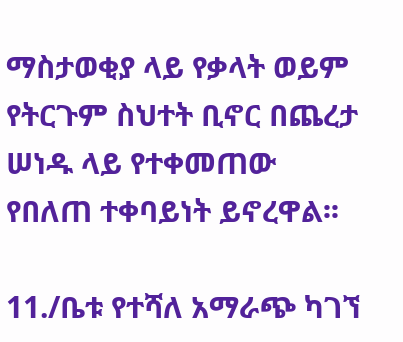ማስታወቂያ ላይ የቃላት ወይም የትርጉም ስህተት ቢኖር በጨረታ ሠነዱ ላይ የተቀመጠው የበለጠ ተቀባይነት ይኖረዋል፡፡

11./ቤቱ የተሻለ አማራጭ ካገኘ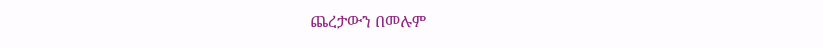ጨረታውን በመሉም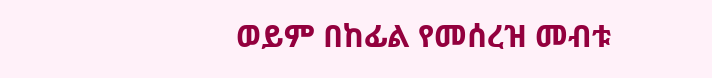ወይም በከፊል የመሰረዝ መብቱ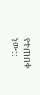የተጠበቀ ነው::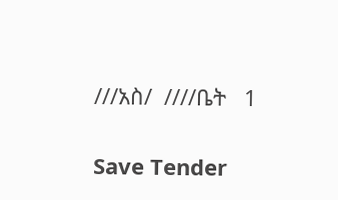///አስ/  ////ቤት   1

Save Tender